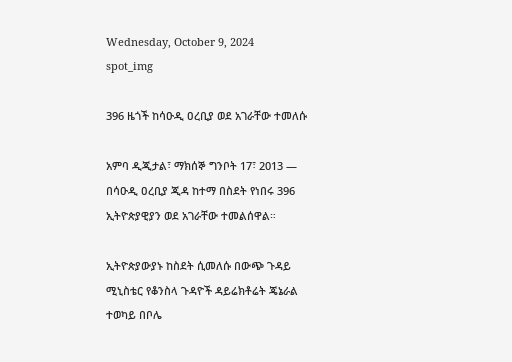Wednesday, October 9, 2024
spot_img

396 ዜጎች ከሳዑዲ ዐረቢያ ወደ አገራቸው ተመለሱ

አምባ ዲጂታል፣ ማክሰኞ ግንቦት 17፣ 2013 ― በሳዑዲ ዐረቢያ ጂዳ ከተማ በስደት የነበሩ 396 ኢትዮጵያዊያን ወደ አገራቸው ተመልሰዋል።

ኢትዮጵያውያኑ ከስደት ሲመለሱ በውጭ ጉዳይ ሚኒስቴር የቆንስላ ጉዳዮች ዳይሬክቶሬት ጄኔራል ተወካይ በቦሌ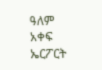ዓለም አቀፍ ኤርፖርት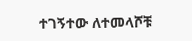ተገኝተው ለተመላሾቹ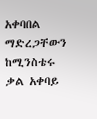አቀባበል ማድረጋቸውን ከሚንስቴሩ ቃል አቀባይ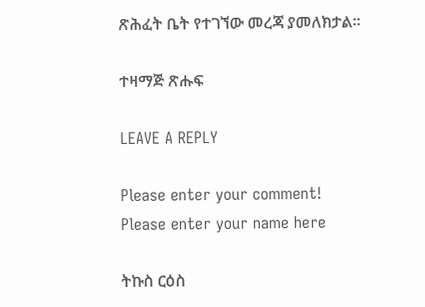ጽሕፈት ቤት የተገኘው መረጃ ያመለክታል።

ተዛማጅ ጽሑፍ

LEAVE A REPLY

Please enter your comment!
Please enter your name here

ትኩስ ርዕስ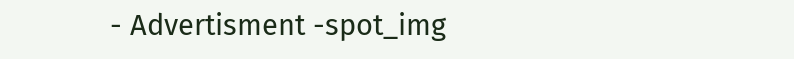- Advertisment -spot_img